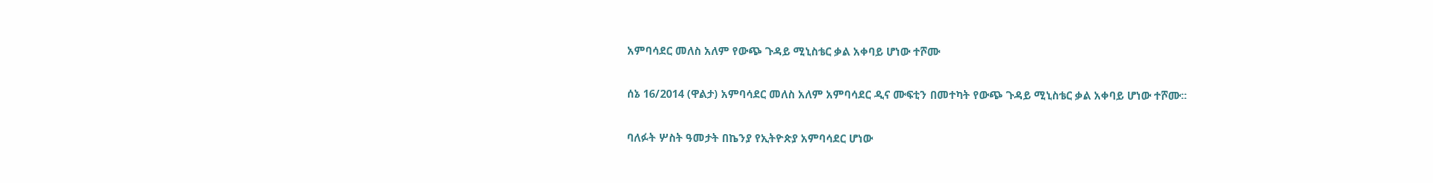አምባሳደር መለስ አለም የውጭ ጉዳይ ሚኒስቴር ቃል አቀባይ ሆነው ተሾሙ

ሰኔ 16/2014 (ዋልታ) አምባሳደር መለስ አለም አምባሳደር ዲና ሙፍቲን በመተካት የውጭ ጉዳይ ሚኒስቴር ቃል አቀባይ ሆነው ተሾሙ፡፡

ባለፉት ሦስት ዓመታት በኬንያ የኢትዮጵያ አምባሳደር ሆነው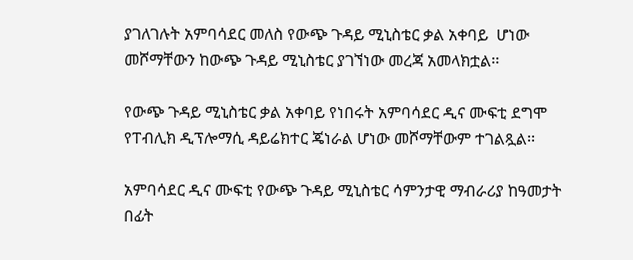ያገለገሉት አምባሳደር መለስ የውጭ ጉዳይ ሚኒስቴር ቃል አቀባይ  ሆነው መሾማቸውን ከውጭ ጉዳይ ሚኒስቴር ያገኘነው መረጃ አመላክቷል፡፡

የውጭ ጉዳይ ሚኒስቴር ቃል አቀባይ የነበሩት አምባሳደር ዲና ሙፍቲ ደግሞ የፐብሊክ ዲፕሎማሲ ዳይሬክተር ጄነራል ሆነው መሾማቸውም ተገልጿል፡፡

አምባሳደር ዲና ሙፍቲ የውጭ ጉዳይ ሚኒስቴር ሳምንታዊ ማብራሪያ ከዓመታት በፊት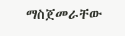ማስጀመራቸው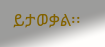ይታወቃል፡፡